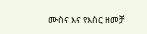ሙስና እና የእስር ዘመቻ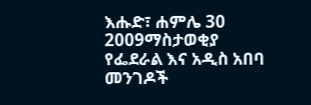እሑድ፣ ሐምሌ 30 2009ማስታወቂያ
የፌደራል እና አዲስ አበባ መንገዶች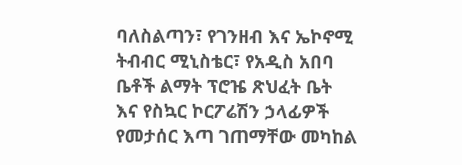ባለስልጣን፣ የገንዘብ እና ኤኮኖሚ ትብብር ሚኒስቴር፣ የአዲስ አበባ ቤቶች ልማት ፕሮዤ ጽህፈት ቤት እና የስኳር ኮርፖሬሽን ኃላፊዎች የመታሰር እጣ ገጠማቸው መካከል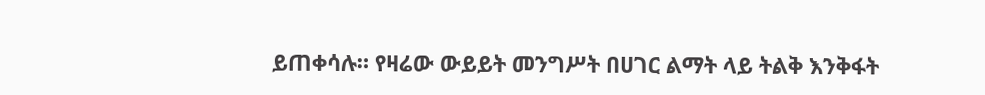ይጠቀሳሉ። የዛሬው ውይይት መንግሥት በሀገር ልማት ላይ ትልቅ እንቅፋት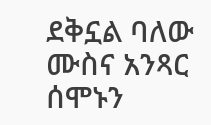ደቅኗል ባለው ሙስና አንጻር ሰሞኑን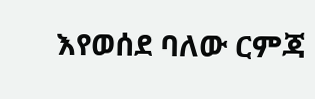እየወሰደ ባለው ርምጃ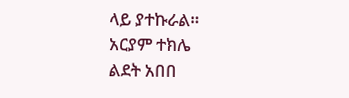ላይ ያተኩራል።
አርያም ተክሌ
ልደት አበበ